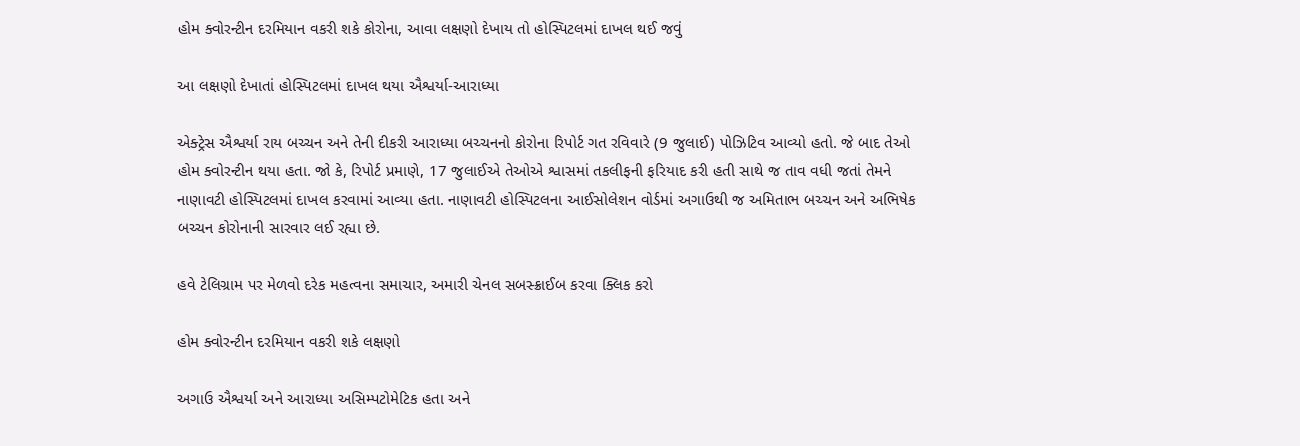હોમ ક્વોરન્ટીન દરમિયાન વકરી શકે કોરોના, આવા લક્ષણો દેખાય તો હોસ્પિટલમાં દાખલ થઈ જવું

આ લક્ષણો દેખાતાં હોસ્પિટલમાં દાખલ થયા ઐશ્વર્યા-આરાધ્યા

એક્ટ્રેસ ઐશ્વર્યા રાય બચ્ચન અને તેની દીકરી આરાધ્યા બચ્ચનનો કોરોના રિપોર્ટ ગત રવિવારે (9 જુલાઈ) પોઝિટિવ આવ્યો હતો. જે બાદ તેઓ હોમ ક્વોરન્ટીન થયા હતા. જો કે, રિપોર્ટ પ્રમાણે, 17 જુલાઈએ તેઓએ શ્વાસમાં તકલીફની ફરિયાદ કરી હતી સાથે જ તાવ વધી જતાં તેમને નાણાવટી હોસ્પિટલમાં દાખલ કરવામાં આવ્યા હતા. નાણાવટી હોસ્પિટલના આઈસોલેશન વોર્ડમાં અગાઉથી જ અમિતાભ બચ્ચન અને અભિષેક બચ્ચન કોરોનાની સારવાર લઈ રહ્યા છે.

હવે ટેલિગ્રામ પર મેળવો દરેક મહત્વના સમાચાર, અમારી ચેનલ સબસ્ક્રાઈબ કરવા ક્લિક કરો

હોમ ક્વોરન્ટીન દરમિયાન વકરી શકે લક્ષણો

અગાઉ ઐશ્વર્યા અને આરાધ્યા અસિમ્પટોમેટિક હતા અને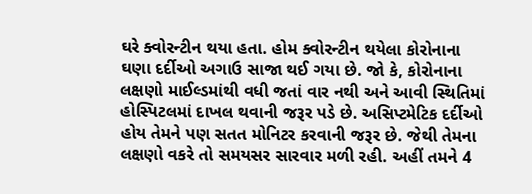ઘરે ક્વોરન્ટીન થયા હતા. હોમ ક્વોરન્ટીન થયેલા કોરોનાના ઘણા દર્દીઓ અગાઉ સાજા થઈ ગયા છે. જો કે, કોરોનાના લક્ષણો માઈલ્ડમાંથી વધી જતાં વાર નથી અને આવી સ્થિતિમાં હોસ્પિટલમાં દાખલ થવાની જરૂર પડે છે. અસિપ્ટમેટિક દર્દીઓ હોય તેમને પણ સતત મોનિટર કરવાની જરૂર છે. જેથી તેમના લક્ષણો વકરે તો સમયસર સારવાર મળી રહી. અહીં તમને 4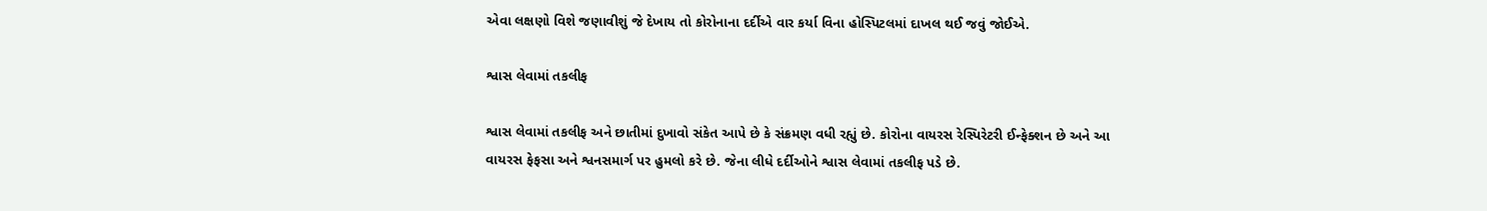એવા લક્ષણો વિશે જણાવીશું જે દેખાય તો કોરોનાના દર્દીએ વાર કર્યા વિના હોસ્પિટલમાં દાખલ થઈ જવું જોઈએ.

શ્વાસ લેવામાં તકલીફ

શ્વાસ લેવામાં તકલીફ અને છાતીમાં દુખાવો સંકેત આપે છે કે સંક્રમણ વધી રહ્યું છે. કોરોના વાયરસ રેસ્પિરેટરી ઈન્ફેક્શન છે અને આ વાયરસ ફેફસા અને શ્વનસમાર્ગ પર હુમલો કરે છે. જેના લીધે દર્દીઓને શ્વાસ લેવામાં તકલીફ પડે છે.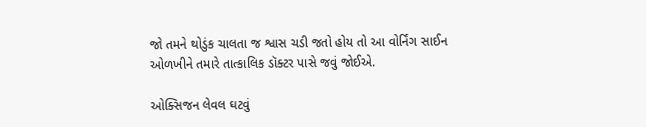જો તમને થોડુંક ચાલતા જ શ્વાસ ચડી જતો હોય તો આ વોર્નિંગ સાઈન ઓળખીને તમારે તાત્કાલિક ડૉક્ટર પાસે જવું જોઈએ.

ઓક્સિજન લેવલ ઘટવું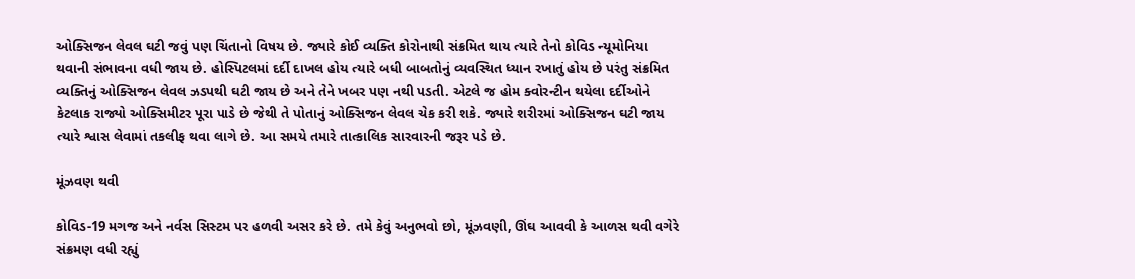ઓક્સિજન લેવલ ઘટી જવું પણ ચિંતાનો વિષય છે. જ્યારે કોઈ વ્યક્તિ કોરોનાથી સંક્રમિત થાય ત્યારે તેનો કોવિડ ન્યૂમોનિયા થવાની સંભાવના વધી જાય છે. હોસ્પિટલમાં દર્દી દાખલ હોય ત્યારે બધી બાબતોનું વ્યવસ્થિત ધ્યાન રખાતું હોય છે પરંતુ સંક્રમિત વ્યક્તિનું ઓક્સિજન લેવલ ઝડપથી ઘટી જાય છે અને તેને ખબર પણ નથી પડતી. એટલે જ હોમ ક્વોરન્ટીન થયેલા દર્દીઓને કેટલાક રાજ્યો ઓક્સિમીટર પૂરા પાડે છે જેથી તે પોતાનું ઓક્સિજન લેવલ ચેક કરી શકે. જ્યારે શરીરમાં ઓક્સિજન ઘટી જાય ત્યારે શ્વાસ લેવામાં તકલીફ થવા લાગે છે. આ સમયે તમારે તાત્કાલિક સારવારની જરૂર પડે છે.

મૂંઝવણ થવી

કોવિડ-19 મગજ અને નર્વસ સિસ્ટમ પર હળવી અસર કરે છે. તમે કેવું અનુભવો છો, મૂંઝવણી, ઊંઘ આવવી કે આળસ થવી વગેરે સંક્રમણ વધી રહ્યું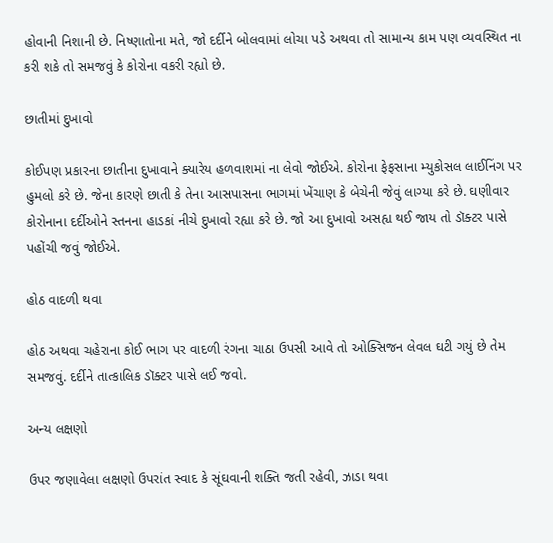હોવાની નિશાની છે. નિષ્ણાતોના મતે, જો દર્દીને બોલવામાં લોચા પડે અથવા તો સામાન્ય કામ પણ વ્યવસ્થિત ના કરી શકે તો સમજવું કે કોરોના વકરી રહ્યો છે.

છાતીમાં દુખાવો

કોઈપણ પ્રકારના છાતીના દુખાવાને ક્યારેય હળવાશમાં ના લેવો જોઈએ. કોરોના ફેફસાના મ્યુકોસલ લાઈનિંગ પર હુમલો કરે છે. જેના કારણે છાતી કે તેના આસપાસના ભાગમાં ખેંચાણ કે બેચેની જેવું લાગ્યા કરે છે. ઘણીવાર કોરોનાના દર્દીઓને સ્તનના હાડકાં નીચે દુખાવો રહ્યા કરે છે. જો આ દુખાવો અસહ્ય થઈ જાય તો ડૉક્ટર પાસે પહોંચી જવું જોઈએ.

હોઠ વાદળી થવા

હોઠ અથવા ચહેરાના કોઈ ભાગ પર વાદળી રંગના ચાઠા ઉપસી આવે તો ઓક્સિજન લેવલ ઘટી ગયું છે તેમ સમજવું. દર્દીને તાત્કાલિક ડૉક્ટર પાસે લઈ જવો.

અન્ય લક્ષણો

ઉપર જણાવેલા લક્ષણો ઉપરાંત સ્વાદ કે સૂંઘવાની શક્તિ જતી રહેવી, ઝાડા થવા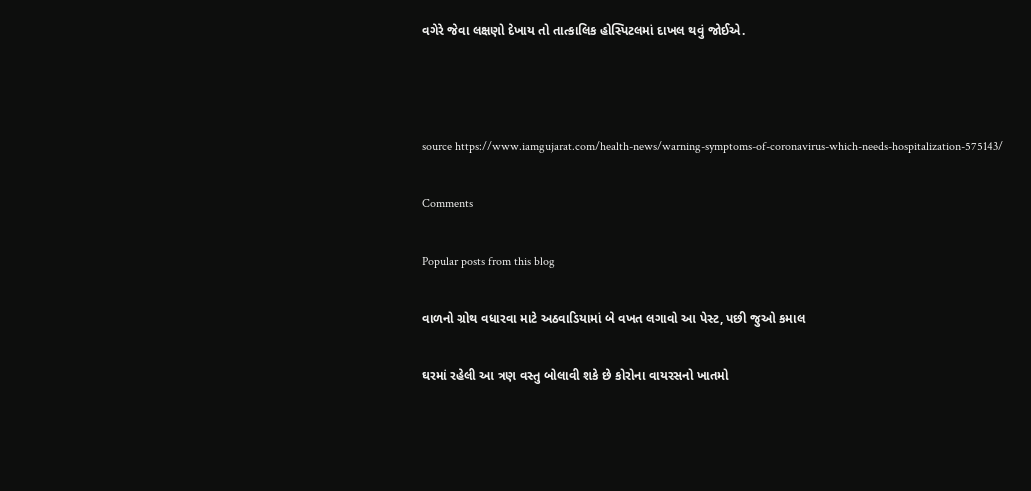વગેરે જેવા લક્ષણો દેખાય તો તાત્કાલિક હોસ્પિટલમાં દાખલ થવું જોઈએ.



source https://www.iamgujarat.com/health-news/warning-symptoms-of-coronavirus-which-needs-hospitalization-575143/

Comments

Popular posts from this blog

વાળનો ગ્રોથ વધારવા માટે અઠવાડિયામાં બે વખત લગાવો આ પેસ્ટ, પછી જુઓ કમાલ

ઘરમાં રહેલી આ ત્રણ વસ્તુ બોલાવી શકે છે કોરોના વાયરસનો ખાતમો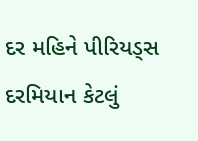દર મહિને પીરિયડ્સ દરમિયાન કેટલું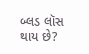બ્લડ લૉસ થાય છે?